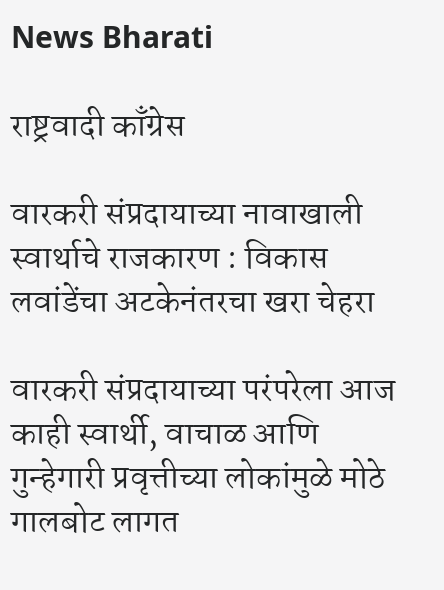News Bharati

राष्ट्रवादी काँग्रेस

वारकरी संप्रदायाच्या नावाखाली स्वार्थाचे राजकारण : विकास लवांडेंचा अटकेनंतरचा खरा चेहरा

वारकरी संप्रदायाच्या परंपरेला आज काही स्वार्थी, वाचाळ आणि गुन्हेगारी प्रवृत्तीच्या लोकांमुळे मोठे गालबोट लागत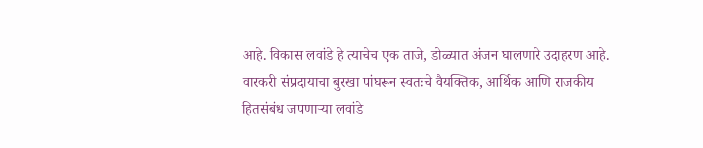आहे. विकास लवांडे हे त्याचेच एक ताजे, डोळ्यात अंजन घालणारे उदाहरण आहे. वारकरी संप्रदायाचा बुरखा पांघरून स्वतःचे वैयक्तिक, आर्थिक आणि राजकीय हितसंबंध जपणाऱ्या लवांडे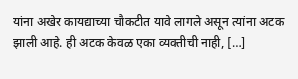यांना अखेर कायद्याच्या चौकटीत यावे लागले असून त्यांना अटक झाली आहे. ही अटक केवळ एका व्यक्तीची नाही, […]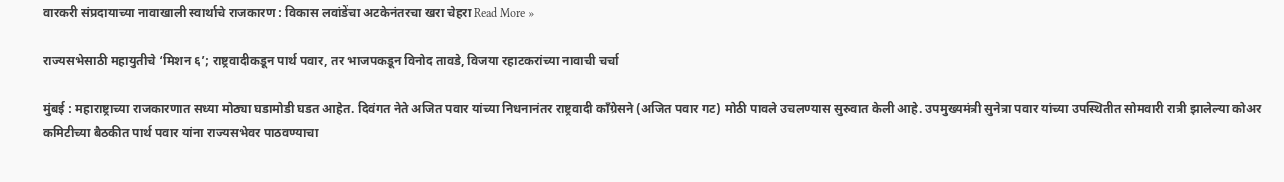वारकरी संप्रदायाच्या नावाखाली स्वार्थाचे राजकारण : विकास लवांडेंचा अटकेनंतरचा खरा चेहरा Read More »

राज्यसभेसाठी महायुतीचे ‘मिशन ६’; राष्ट्रवादीकडून पार्थ पवार, तर भाजपकडून विनोद तावडे, विजया रहाटकरांच्या नावाची चर्चा

मुंबई : महाराष्ट्राच्या राजकारणात सध्या मोठ्या घडामोडी घडत आहेत. दिवंगत नेते अजित पवार यांच्या निधनानंतर राष्ट्रवादी काँग्रेसने (अजित पवार गट) मोठी पावले उचलण्यास सुरुवात केली आहे. उपमुख्यमंत्री सुनेत्रा पवार यांच्या उपस्थितीत सोमवारी रात्री झालेल्या कोअर कमिटीच्या बैठकीत पार्थ पवार यांना राज्यसभेवर पाठवण्याचा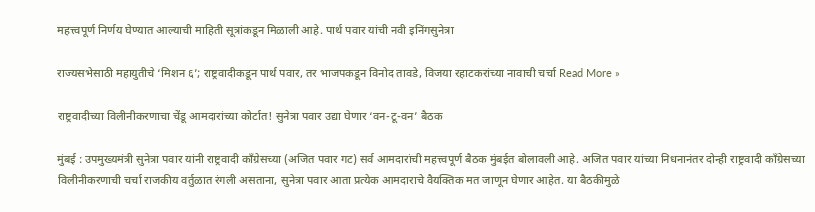महत्त्वपूर्ण निर्णय घेण्यात आल्याची माहिती सूत्रांकडून मिळाली आहे. पार्थ पवार यांची नवी इनिंगसुनेत्रा

राज्यसभेसाठी महायुतीचे ‘मिशन ६’; राष्ट्रवादीकडून पार्थ पवार, तर भाजपकडून विनोद तावडे, विजया रहाटकरांच्या नावाची चर्चा Read More »

राष्ट्रवादीच्या विलीनीकरणाचा चेंडू आमदारांच्या कोर्टात! सुनेत्रा पवार उद्या घेणार ‘वन-टू-वन’ बैठक

मुंबई : उपमुख्यमंत्री सुनेत्रा पवार यांनी राष्ट्रवादी काँग्रेसच्या (अजित पवार गट) सर्व आमदारांची महत्त्वपूर्ण बैठक मुंबईत बोलावली आहे. अजित पवार यांच्या निधनानंतर दोन्ही राष्ट्रवादी काँग्रेसच्या विलीनीकरणाची चर्चा राजकीय वर्तुळात रंगली असताना, सुनेत्रा पवार आता प्रत्येक आमदाराचे वैयक्तिक मत जाणून घेणार आहेत. या बैठकीमुळे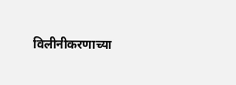विलीनीकरणाच्या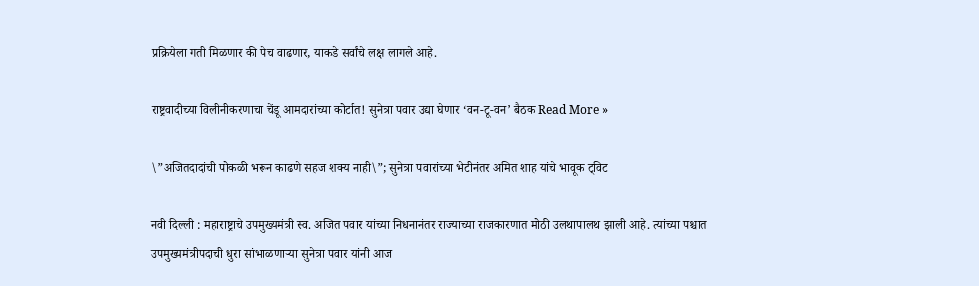प्रक्रियेला गती मिळणार की पेच वाढणार, याकडे सर्वांचे लक्ष लागले आहे.

राष्ट्रवादीच्या विलीनीकरणाचा चेंडू आमदारांच्या कोर्टात! सुनेत्रा पवार उद्या घेणार ‘वन-टू-वन’ बैठक Read More »

\”अजितदादांची पोकळी भरून काढणे सहज शक्य नाही\”; सुनेत्रा पवारांच्या भेटीनंतर अमित शाह यांचे भावूक ट्विट

नवी दिल्ली : महाराष्ट्राचे उपमुख्यमंत्री स्व. अजित पवार यांच्या निधनानंतर राज्याच्या राजकारणात मोठी उलथापालथ झाली आहे. त्यांच्या पश्चात उपमुख्यमंत्रीपदाची धुरा सांभाळणाऱ्या सुनेत्रा पवार यांनी आज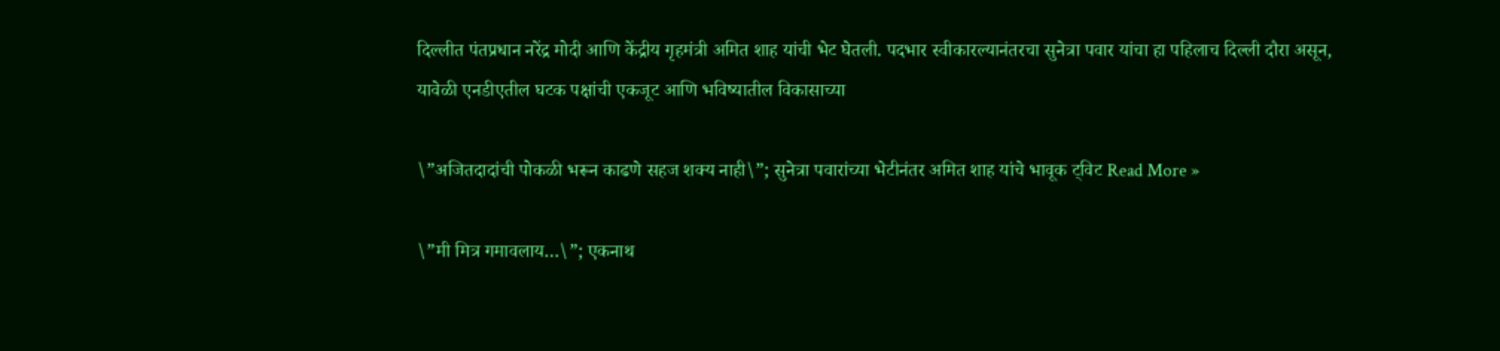दिल्लीत पंतप्रधान नरेंद्र मोदी आणि केंद्रीय गृहमंत्री अमित शाह यांची भेट घेतली. पदभार स्वीकारल्यानंतरचा सुनेत्रा पवार यांचा हा पहिलाच दिल्ली दौरा असून, यावेळी एनडीएतील घटक पक्षांची एकजूट आणि भविष्यातील विकासाच्या

\”अजितदादांची पोकळी भरून काढणे सहज शक्य नाही\”; सुनेत्रा पवारांच्या भेटीनंतर अमित शाह यांचे भावूक ट्विट Read More »

\”मी मित्र गमावलाय…\”; एकनाथ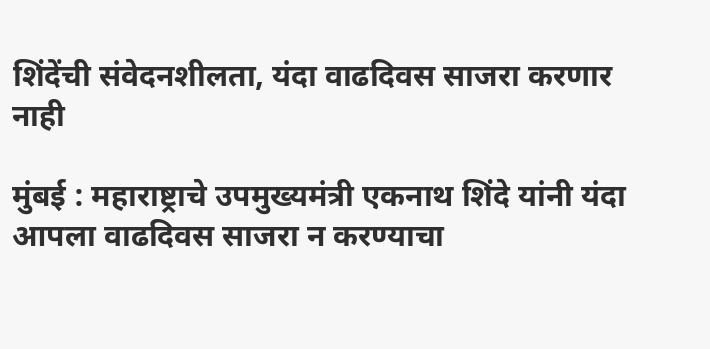शिंदेंची संवेदनशीलता, यंदा वाढदिवस साजरा करणार नाही

मुंबई : महाराष्ट्राचे उपमुख्यमंत्री एकनाथ शिंदे यांनी यंदा आपला वाढदिवस साजरा न करण्याचा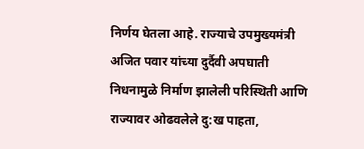निर्णय घेतला आहे. राज्याचे उपमुख्यमंत्री अजित पवार यांच्या दुर्दैवी अपघाती निधनामुळे निर्माण झालेली परिस्थिती आणि राज्यावर ओढवलेले दु:ख पाहता,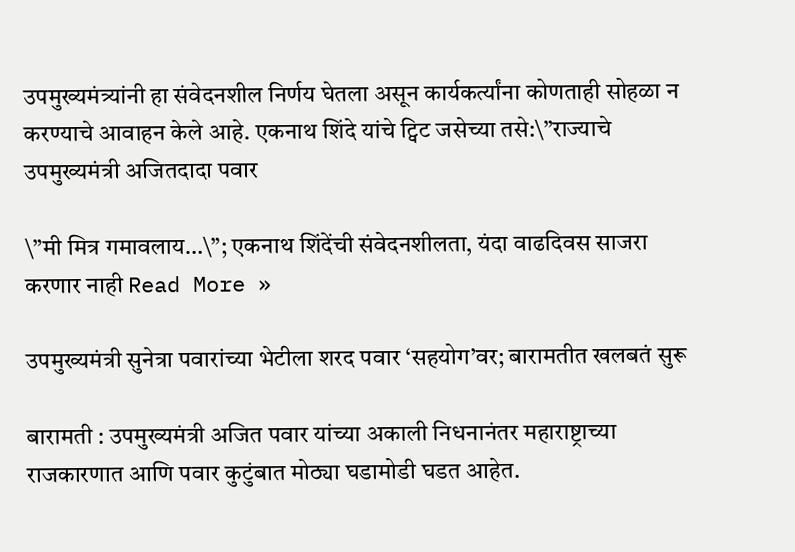उपमुख्यमंत्र्यांनी हा संवेदनशील निर्णय घेतला असून कार्यकर्त्यांना कोणताही सोहळा न करण्याचे आवाहन केले आहे. एकनाथ शिंदे यांचे ट्विट जसेच्या तसे:\”राज्याचे उपमुख्यमंत्री अजितदादा पवार

\”मी मित्र गमावलाय…\”; एकनाथ शिंदेंची संवेदनशीलता, यंदा वाढदिवस साजरा करणार नाही Read More »

उपमुख्यमंत्री सुनेत्रा पवारांच्या भेटीला शरद पवार ‘सहयोग’वर; बारामतीत खलबतं सुरू

बारामती : उपमुख्यमंत्री अजित पवार यांच्या अकाली निधनानंतर महाराष्ट्राच्या राजकारणात आणि पवार कुटुंबात मोठ्या घडामोडी घडत आहेत.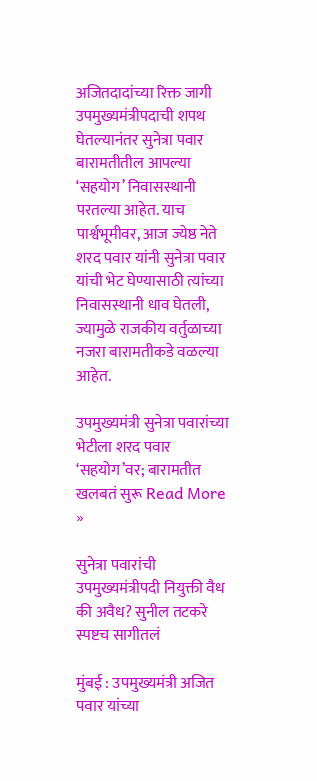अजितदादांच्या रिक्त जागी उपमुख्यमंत्रीपदाची शपथ घेतल्यानंतर सुनेत्रा पवार बारामतीतील आपल्या ‘सहयोग’ निवासस्थानी परतल्या आहेत. याच पार्श्वभूमीवर, आज ज्येष्ठ नेते शरद पवार यांनी सुनेत्रा पवार यांची भेट घेण्यासाठी त्यांच्या निवासस्थानी धाव घेतली, ज्यामुळे राजकीय वर्तुळाच्या नजरा बारामतीकडे वळल्या आहेत.

उपमुख्यमंत्री सुनेत्रा पवारांच्या भेटीला शरद पवार ‘सहयोग’वर; बारामतीत खलबतं सुरू Read More »

सुनेत्रा पवारांची उपमुख्यमंत्रीपदी नियुक्ती वैध की अवैध? सुनील तटकरे स्पष्टच सागीतलं

मुंबई : उपमुख्यमंत्री अजित पवार यांच्या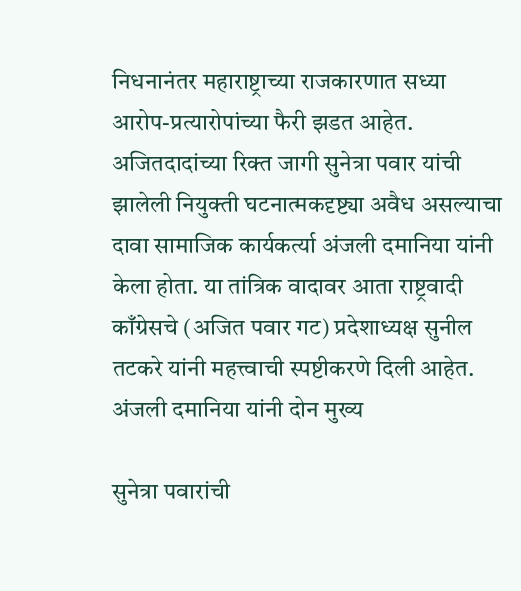निधनानंतर महाराष्ट्राच्या राजकारणात सध्या आरोप-प्रत्यारोपांच्या फैरी झडत आहेत. अजितदादांच्या रिक्त जागी सुनेत्रा पवार यांची झालेली नियुक्ती घटनात्मकदृष्ट्या अवैध असल्याचा दावा सामाजिक कार्यकर्त्या अंजली दमानिया यांनी केला होता. या तांत्रिक वादावर आता राष्ट्रवादी काँग्रेसचे (अजित पवार गट) प्रदेशाध्यक्ष सुनील तटकरे यांनी महत्त्वाची स्पष्टीकरणे दिली आहेत. अंजली दमानिया यांनी दोन मुख्य

सुनेत्रा पवारांची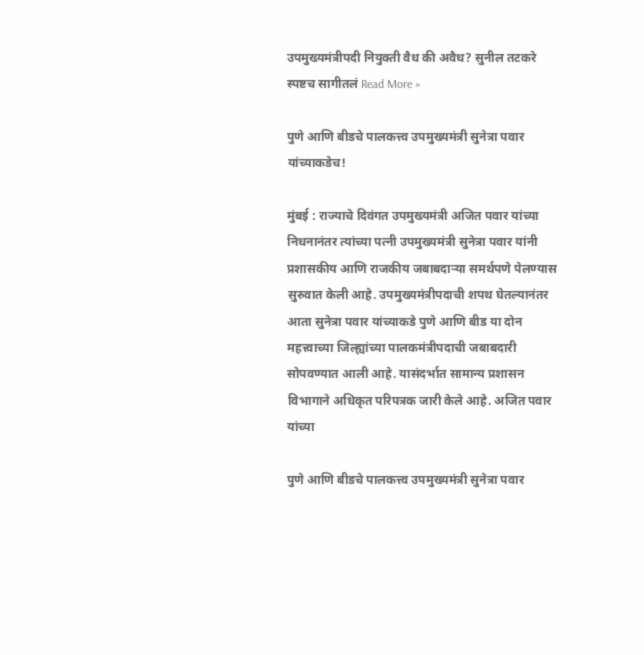उपमुख्यमंत्रीपदी नियुक्ती वैध की अवैध? सुनील तटकरे स्पष्टच सागीतलं Read More »

पुणे आणि बीडचे पालकत्त्व उपमुख्यमंत्री सुनेत्रा पवार यांच्याकडेच!

मुंबई : राज्याचे दिवंगत उपमुख्यमंत्री अजित पवार यांच्या निधनानंतर त्यांच्या पत्नी उपमुख्यमंत्री सुनेत्रा पवार यांनी प्रशासकीय आणि राजकीय जबाबदाऱ्या समर्थपणे पेलण्यास सुरुवात केली आहे. उपमुख्यमंत्रीपदाची शपथ घेतल्यानंतर आता सुनेत्रा पवार यांच्याकडे पुणे आणि बीड या दोन महत्त्वाच्या जिल्ह्यांच्या पालकमंत्रीपदाची जबाबदारी सोपवण्यात आली आहे. यासंदर्भात सामान्य प्रशासन विभागाने अधिकृत परिपत्रक जारी केले आहे. अजित पवार यांच्या

पुणे आणि बीडचे पालकत्त्व उपमुख्यमंत्री सुनेत्रा पवार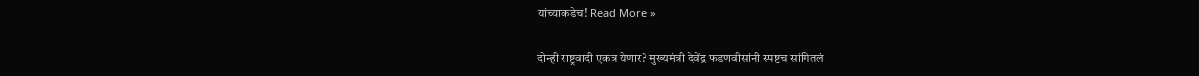यांच्याकडेच! Read More »

दोन्ही राष्ट्रवादी एकत्र येणार? मुख्यमंत्री देवेंद्र फडणवीसांनी स्पष्टच सांगितलं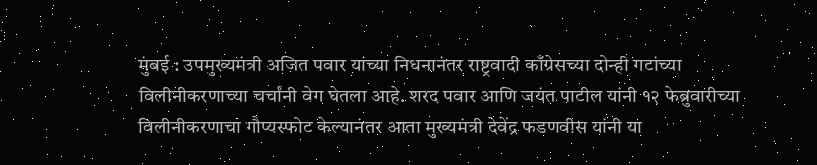मुंबई : उपमुख्यमंत्री अजित पवार यांच्या निधनानंतर राष्ट्रवादी काँग्रेसच्या दोन्ही गटांच्या विलीनीकरणाच्या चर्चांनी वेग घेतला आहे. शरद पवार आणि जयंत पाटील यांनी १२ फेब्रुवारीच्या विलीनीकरणाचा गौप्यस्फोट केल्यानंतर आता मुख्यमंत्री देवेंद्र फडणवीस यांनी या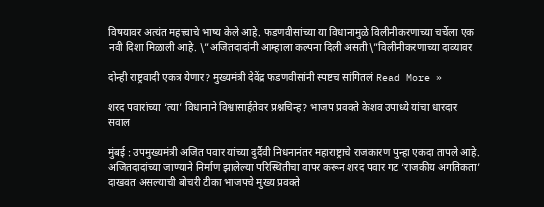विषयावर अत्यंत महत्त्वाचे भाष्य केले आहे. फडणवीसांच्या या विधानामुळे विलीनीकरणाच्या चर्चेला एक नवी दिशा मिळाली आहे. \”अजितदादांनी आम्हाला कल्पना दिली असती\”विलीनीकरणाच्या दाव्यावर

दोन्ही राष्ट्रवादी एकत्र येणार? मुख्यमंत्री देवेंद्र फडणवीसांनी स्पष्टच सांगितलं Read More »

शरद पवारांच्या ‘त्या’ विधानाने विश्वासार्हतेवर प्रश्नचिन्ह? भाजप प्रवक्ते केशव उपाध्ये यांचा धारदार सवाल

मुंबई : उपमुख्यमंत्री अजित पवार यांच्या दुर्दैवी निधनानंतर महाराष्ट्राचे राजकारण पुन्हा एकदा तापले आहे. अजितदादांच्या जाण्याने निर्माण झालेल्या परिस्थितीचा वापर करून शरद पवार गट ‘राजकीय अगतिकता’ दाखवत असल्याची बोचरी टीका भाजपचे मुख्य प्रवक्ते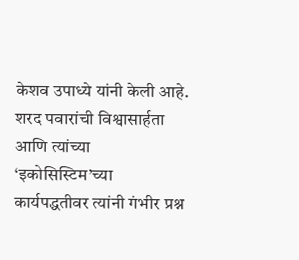केशव उपाध्ये यांनी केली आहे. शरद पवारांची विश्वासार्हता आणि त्यांच्या ‘इकोसिस्टिम’च्या कार्यपद्धतीवर त्यांनी गंभीर प्रश्न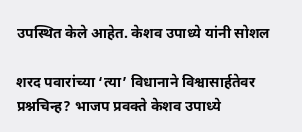उपस्थित केले आहेत. केशव उपाध्ये यांनी सोशल

शरद पवारांच्या ‘त्या’ विधानाने विश्वासार्हतेवर प्रश्नचिन्ह? भाजप प्रवक्ते केशव उपाध्ये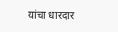यांचा धारदार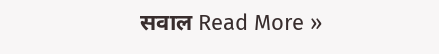सवाल Read More »